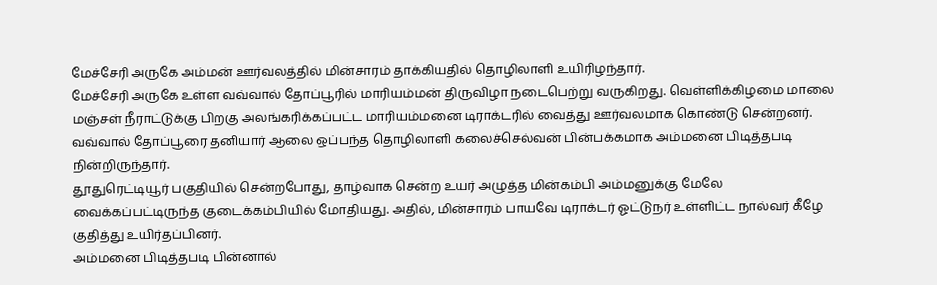மேச்சேரி அருகே அம்மன் ஊர்வலத்தில் மின்சாரம் தாக்கியதில் தொழிலாளி உயிரிழந்தார்.
மேச்சேரி அருகே உள்ள வவ்வால் தோப்பூரில் மாரியம்மன் திருவிழா நடைபெற்று வருகிறது. வெள்ளிக்கிழமை மாலை மஞ்சள் நீராட்டுக்கு பிறகு அலங்கரிக்கப்பட்ட மாரியம்மனை டிராக்டரில் வைத்து ஊர்வலமாக கொண்டு சென்றனர். வவ்வால் தோப்பூரை தனியார் ஆலை ஒப்பந்த தொழிலாளி கலைச்செல்வன் பின்பக்கமாக அம்மனை பிடித்தபடி நின்றிருந்தார்.
தூதுரெட்டியூர் பகுதியில் சென்றபோது, தாழ்வாக சென்ற உயர் அழுத்த மின்கம்பி அம்மனுக்கு மேலே வைக்கப்பட்டிருந்த குடைக்கம்பியில் மோதியது. அதில், மின்சாரம் பாயவே டிராக்டர் ஓட்டுநர் உள்ளிட்ட நால்வர் கீழே குதித்து உயிர்தப்பினர்.
அம்மனை பிடித்தபடி பின்னால்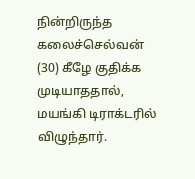நின்றிருந்த கலைச்செல்வன் (30) கீழே குதிக்க முடியாததால், மயங்கி டிராக்டரில் விழுந்தார்.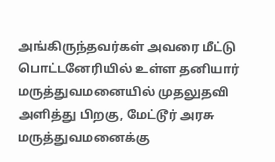அங்கிருந்தவர்கள் அவரை மீட்டு பொட்டனேரியில் உள்ள தனியார் மருத்துவமனையில் முதலுதவி அளித்து பிறகு, மேட்டூர் அரசு மருத்துவமனைக்கு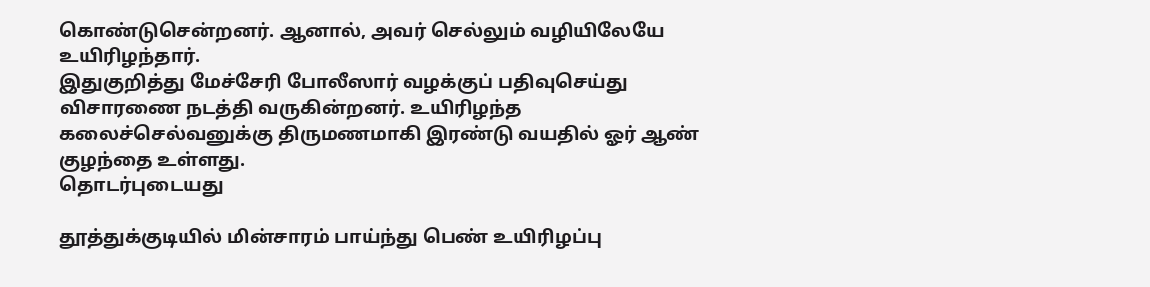கொண்டுசென்றனர். ஆனால், அவர் செல்லும் வழியிலேயே உயிரிழந்தார்.
இதுகுறித்து மேச்சேரி போலீஸார் வழக்குப் பதிவுசெய்து விசாரணை நடத்தி வருகின்றனர். உயிரிழந்த கலைச்செல்வனுக்கு திருமணமாகி இரண்டு வயதில் ஓர் ஆண் குழந்தை உள்ளது.
தொடர்புடையது

தூத்துக்குடியில் மின்சாரம் பாய்ந்து பெண் உயிரிழப்பு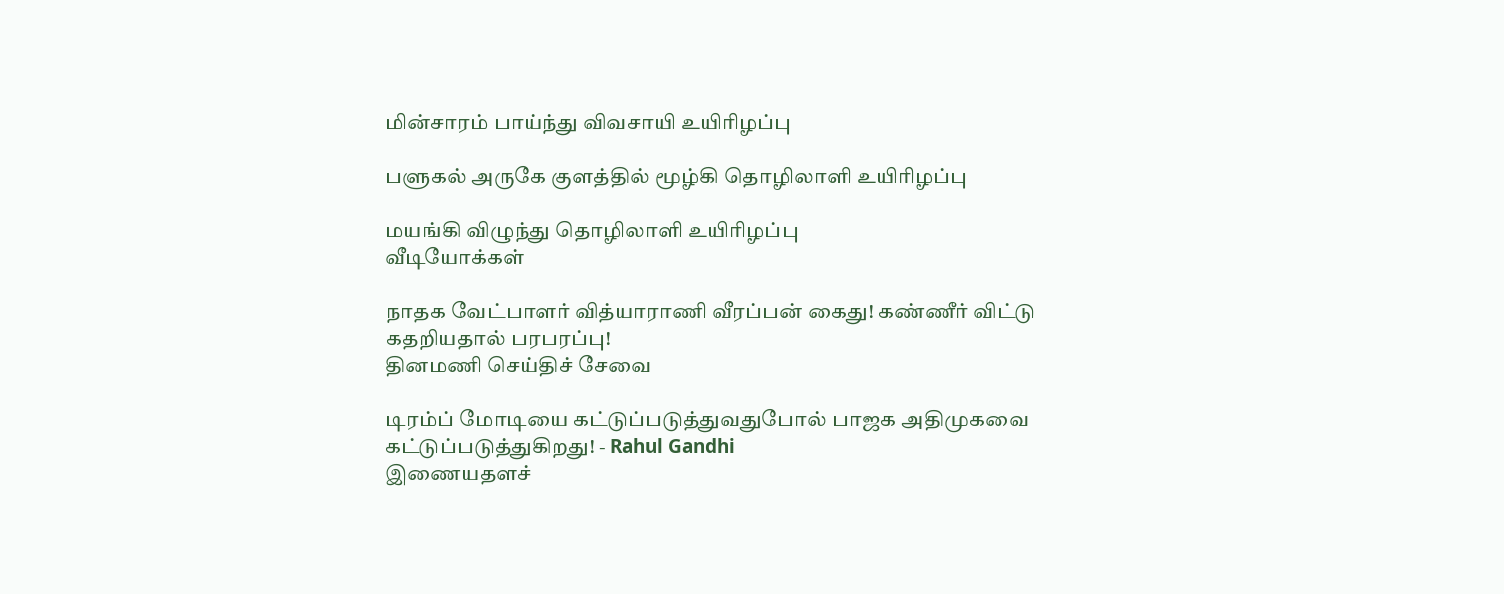மின்சாரம் பாய்ந்து விவசாயி உயிரிழப்பு

பளுகல் அருகே குளத்தில் மூழ்கி தொழிலாளி உயிரிழப்பு

மயங்கி விழுந்து தொழிலாளி உயிரிழப்பு
வீடியோக்கள்

நாதக வேட்பாளர் வித்யாராணி வீரப்பன் கைது! கண்ணீர் விட்டு கதறியதால் பரபரப்பு!
தினமணி செய்திச் சேவை

டிரம்ப் மோடியை கட்டுப்படுத்துவதுபோல் பாஜக அதிமுகவை கட்டுப்படுத்துகிறது! - Rahul Gandhi
இணையதளச்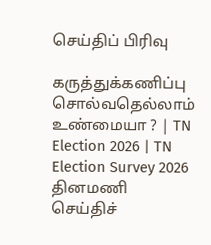செய்திப் பிரிவு

கருத்துக்கணிப்பு சொல்வதெல்லாம் உண்மையா ? | TN Election 2026 | TN Election Survey 2026
தினமணி செய்திச்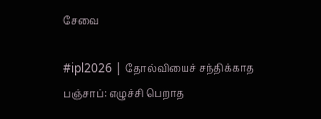சேவை

#ipl2026 | தோல்வியைச் சந்திக்காத பஞ்சாப்: எழுச்சி பெறாத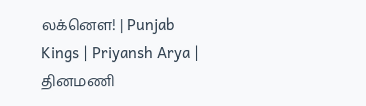லக்னௌ! | Punjab Kings | Priyansh Arya |
தினமணி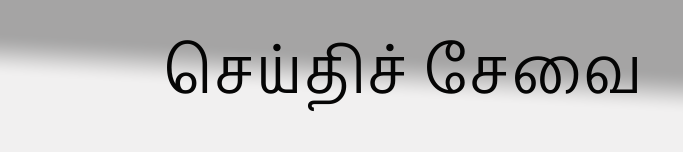செய்திச் சேவை